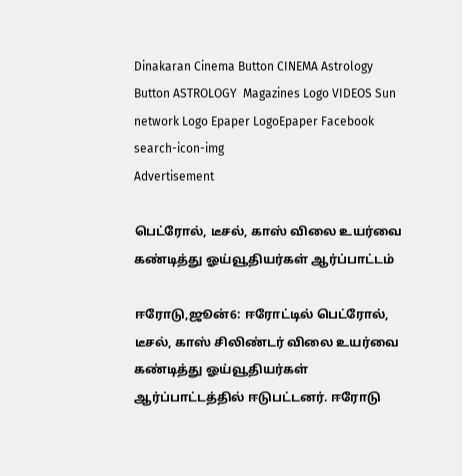Dinakaran Cinema Button CINEMA Astrology Button ASTROLOGY  Magazines Logo VIDEOS Sun network Logo Epaper LogoEpaper Facebook
search-icon-img
Advertisement

பெட்ரோல், டீசல், காஸ் விலை உயர்வை கண்டித்து ஓய்வூதியர்கள் ஆர்ப்பாட்டம்

ஈரோடு,ஜூன்6: ஈரோட்டில் பெட்ரோல், டீசல், காஸ் சிலிண்டர் விலை உயர்வை கண்டித்து ஓய்வூதியர்கள் ஆர்ப்பாட்டத்தில் ஈடுபட்டனர். ஈரோடு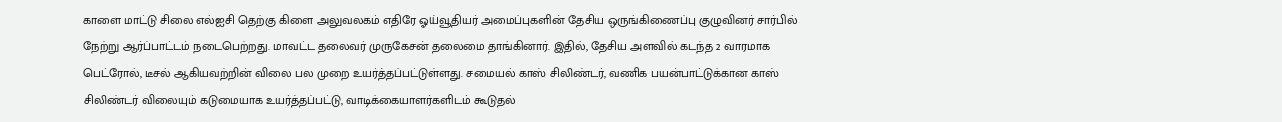காளை மாட்டு சிலை எல்ஐசி தெற்கு கிளை அலுவலகம் எதிரே ஓய்வூதியர் அமைப்புகளின் தேசிய ஒருங்கிணைப்பு குழுவினர் சார்பில் நேற்று ஆர்ப்பாட்டம் நடைபெற்றது. மாவட்ட தலைவர் முருகேசன் தலைமை தாங்கினார். இதில், தேசிய அளவில் கடந்த 2 வாரமாக பெட்ரோல், டீசல் ஆகியவற்றின் விலை பல முறை உயர்த்தப்பட்டுள்ளது. சமையல் காஸ் சிலிண்டர், வணிக பயன்பாட்டுக்கான காஸ் சிலிண்டர் விலையும் கடுமையாக உயர்த்தப்பட்டு, வாடிக்கையாளர்களிடம் கூடுதல்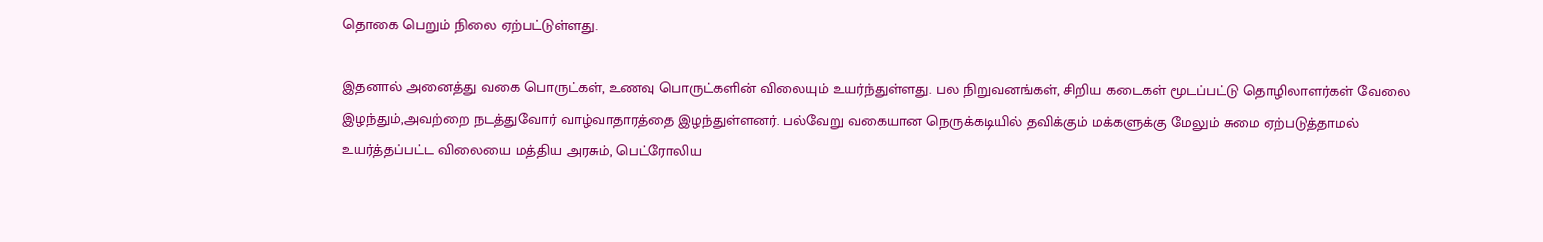தொகை பெறும் நிலை ஏற்பட்டுள்ளது.

இதனால் அனைத்து வகை பொருட்கள், உணவு பொருட்களின் விலையும் உயர்ந்துள்ளது. பல நிறுவனங்கள், சிறிய கடைகள் மூடப்பட்டு தொழிலாளர்கள் வேலை இழந்தும்,அவற்றை நடத்துவோர் வாழ்வாதாரத்தை இழந்துள்ளனர். பல்வேறு வகையான நெருக்கடியில் தவிக்கும் மக்களுக்கு மேலும் சுமை ஏற்படுத்தாமல் உயர்த்தப்பட்ட விலையை மத்திய அரசும், பெட்ரோலிய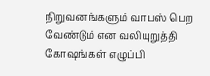நிறுவனங்களும் வாபஸ் பெற வேண்டும் என வலியுறுத்தி கோஷங்கள் எழுப்பி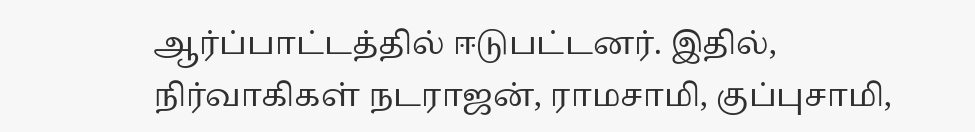ஆர்ப்பாட்டத்தில் ஈடுபட்டனர். இதில், நிர்வாகிகள் நடராஜன், ராமசாமி, குப்புசாமி,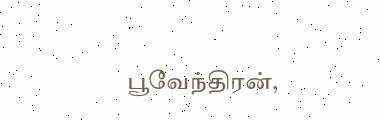பூவேந்திரன்,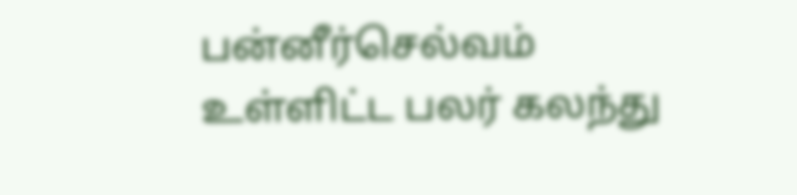பன்னீர்செல்வம் உள்ளிட்ட பலர் கலந்து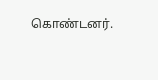கொண்டனர்.